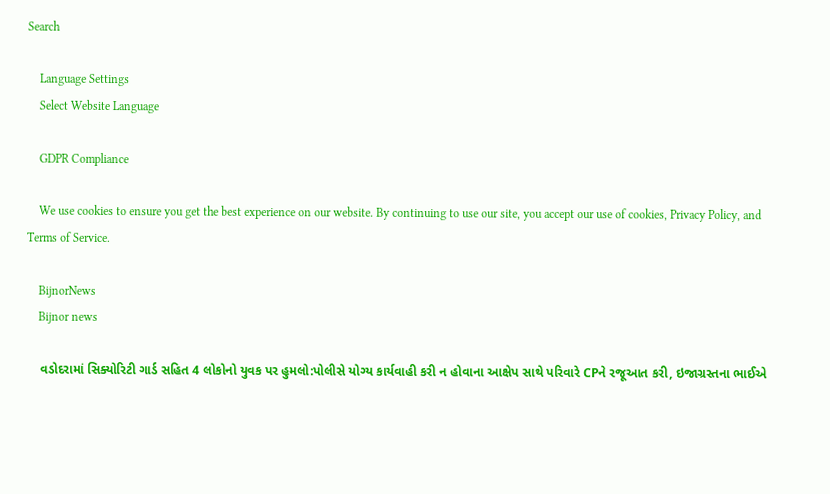Search

    Language Settings
    Select Website Language

    GDPR Compliance

    We use cookies to ensure you get the best experience on our website. By continuing to use our site, you accept our use of cookies, Privacy Policy, and Terms of Service.

    BijnorNews
    Bijnor news

    વડોદરામાં સિક્યોરિટી ગાર્ડ સહિત 4 લોકોનો યુવક પર હુમલો:પોલીસે યોગ્ય કાર્યવાહી કરી ન હોવાના આક્ષેપ સાથે પરિવારે CPને રજૂઆત કરી, ઇજાગ્રસ્તના ભાઈએ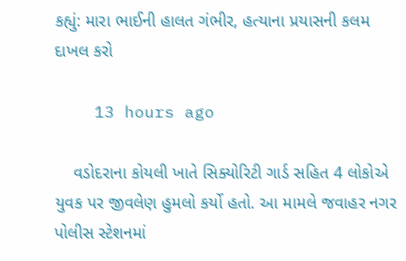કહ્યું: મારા ભાઈની હાલત ગંભીર, હત્યાના પ્રયાસની કલમ દાખલ કરો

    13 hours ago

    વડોદરાના કોયલી ખાતે સિક્યોરિટી ગાર્ડ સહિત 4 લોકોએ યુવક પર જીવલેણ હુમલો કર્યો હતો. આ મામલે જવાહર નગર પોલીસ સ્ટેશનમાં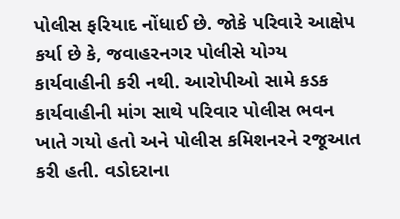પોલીસ ફરિયાદ નોંધાઈ છે. જોકે પરિવારે આક્ષેપ કર્યા છે કે, જવાહરનગર પોલીસે યોગ્ય કાર્યવાહીની કરી નથી. આરોપીઓ સામે કડક કાર્યવાહીની માંગ સાથે પરિવાર પોલીસ ભવન ખાતે ગયો હતો અને પોલીસ કમિશનરને રજૂઆત કરી હતી. વડોદરાના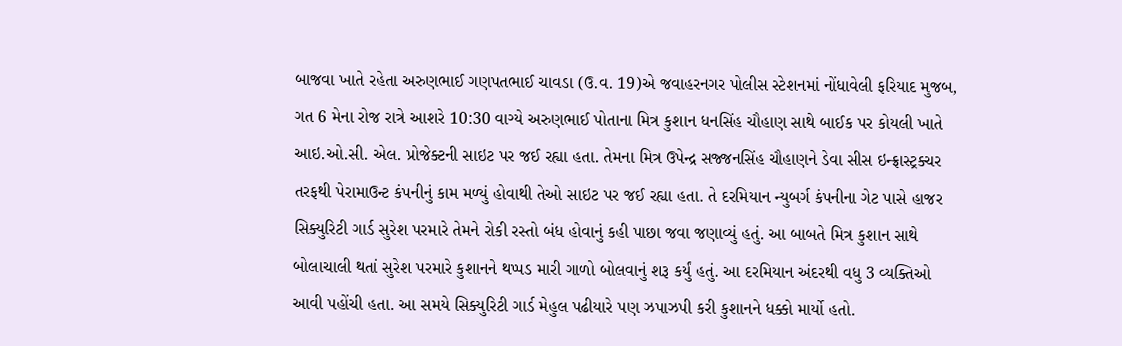બાજવા ખાતે રહેતા અરુણભાઈ ગણપતભાઈ ચાવડા (ઉ.વ. 19)એ જવાહરનગર પોલીસ સ્ટેશનમાં નોંધાવેલી ફરિયાદ મુજબ, ગત 6 મેના રોજ રાત્રે આશરે 10:30 વાગ્યે અરુણભાઈ પોતાના મિત્ર કુશાન ધનસિંહ ચૌહાણ સાથે બાઈક પર કોયલી ખાતે આઇ.ઓ.સી. એલ. પ્રોજેક્ટની સાઇટ પર જઈ રહ્યા હતા. તેમના મિત્ર ઉપેન્દ્ર સજ્જનસિંહ ચૌહાણને ડેવા સીસ ઇન્ફ્રાસ્ટ્રક્ચર તરફથી પેરામાઉન્ટ કંપનીનું કામ મળ્યું હોવાથી તેઓ સાઇટ પર જઈ રહ્યા હતા. તે દરમિયાન ન્યુબર્ગ કંપનીના ગેટ પાસે હાજર સિક્યુરિટી ગાર્ડ સુરેશ પરમારે તેમને રોકી રસ્તો બંધ હોવાનું કહી પાછા જવા જણાવ્યું હતું. આ બાબતે મિત્ર કુશાન સાથે બોલાચાલી થતાં સુરેશ પરમારે કુશાનને થપ્પડ મારી ગાળો બોલવાનું શરૂ કર્યું હતું. આ દરમિયાન અંદરથી વધુ 3 વ્યક્તિઓ આવી પહોંચી હતા. આ સમયે સિક્યુરિટી ગાર્ડ મેહુલ પઢીયારે પણ ઝપાઝપી કરી કુશાનને ધક્કો માર્યો હતો.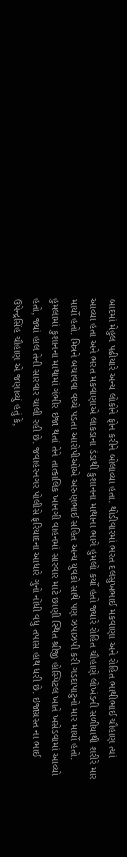બાદમાં મેહુલ પઢીયારે અન્ય લોકોને ફોન કરીને બોલાવ્યા હતા. થોડીવારમાં ભરત દલસુખભાઈ મકવાણા અને રોહિત ભાથીભાઈ ચૌહાણ ત્યાં આવ્યા હતા અને ભરત મકવાણાએ લાકડાના ડંડાથી કુશાનના માથાના ભાગે હુમલો કર્યો હતો જ્યારે રોહિત ચૌહાણે લોખંડની સળીયાથી શરીરે માર માર્યો હતો. મિત્રને બચાવવા વચ્ચે પડતા આરોપીઓએ અરુણભાઈ સહિત અન્ય યુવકો સાથે પણ ઝપાઝપી કરી ગડદાપાટુનો માર માર્યો હતો. હુમલામાં કુશાનના માથામાં ગંભીર ઇજા થતાં તેને તાત્કાલિક ખાનગી વાહનમાં સારવાર માટે છાણી સ્થિત શ્રીજી હોસ્પિટલ ખાતે ખસેડવામાં આવ્યો હતો, જ્યાં હાલ તેની સારવાર ચાલી રહી છે. જવાહરનગર પોલીસે ફરિયાદના આધારે ગુનો નોંધી વધુ તપાસ હાથ ધરી છે. ઇજાગ્રસ્ત ના ભાઈ ઉપેન્દ્રસિંહ ચૌહાણ એ જણાવ્યું હતું કે,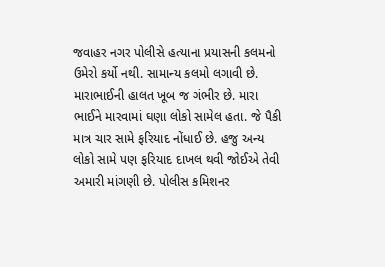જવાહર નગર પોલીસે હત્યાના પ્રયાસની કલમનો ઉમેરો કર્યો નથી. સામાન્ય કલમો લગાવી છે. મારાભાઈની હાલત ખૂબ જ ગંભીર છે. મારા ભાઈને મારવામાં ઘણા લોકો સામેલ હતા. જે પૈકી માત્ર ચાર સામે ફરિયાદ નોંધાઈ છે. હજુ અન્ય લોકો સામે પણ ફરિયાદ દાખલ થવી જોઈએ તેવી અમારી માંગણી છે. પોલીસ કમિશનર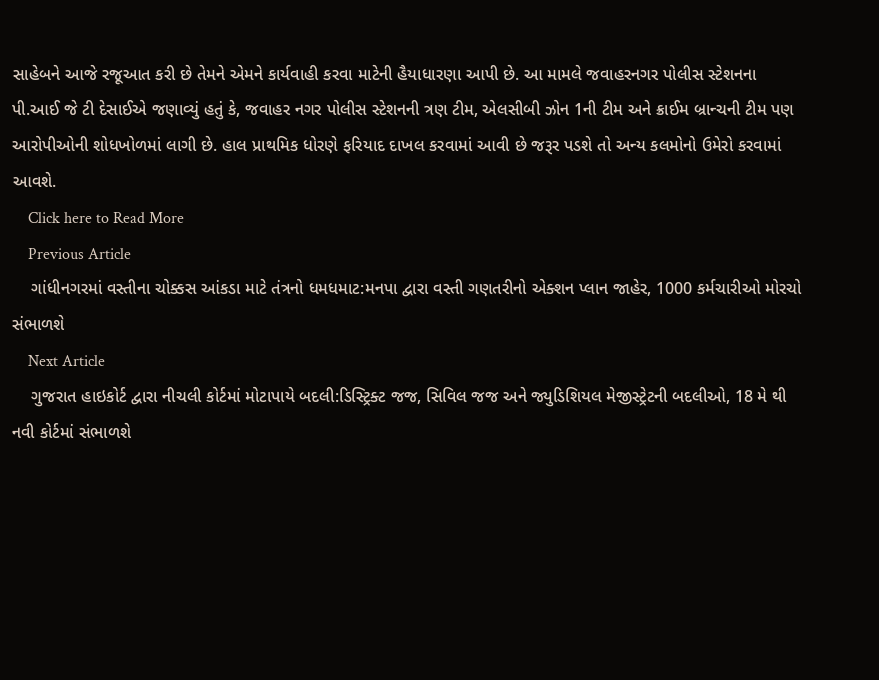સાહેબને આજે રજૂઆત કરી છે તેમને એમને કાર્યવાહી કરવા માટેની હૈયાધારણા આપી છે. આ મામલે જવાહરનગર પોલીસ સ્ટેશનના પી.આઈ જે ટી દેસાઈએ જણાવ્યું હતું કે, જવાહર નગર પોલીસ સ્ટેશનની ત્રણ ટીમ, એલસીબી ઝોન 1ની ટીમ અને ક્રાઈમ બ્રાન્ચની ટીમ પણ આરોપીઓની શોધખોળમાં લાગી છે. હાલ પ્રાથમિક ધોરણે ફરિયાદ દાખલ કરવામાં આવી છે જરૂર પડશે તો અન્ય કલમોનો ઉમેરો કરવામાં આવશે.
    Click here to Read More
    Previous Article
    ગાંધીનગરમાં વસ્તીના ચોક્કસ આંકડા માટે તંત્રનો ધમધમાટ:મનપા દ્વારા વસ્તી ગણતરીનો એક્શન પ્લાન જાહેર, 1000 કર્મચારીઓ મોરચો સંભાળશે
    Next Article
    ગુજરાત હાઇકોર્ટ દ્વારા નીચલી કોર્ટમાં મોટાપાયે બદલી:ડિસ્ટ્રિક્ટ જજ, સિવિલ જજ અને જ્યુડિશિયલ મેજીસ્ટ્રેટની બદલીઓ, 18 મે થી નવી કોર્ટમાં સંભાળશે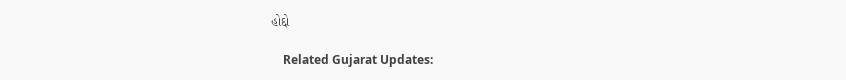હોદ્દો

    Related Gujarat Updates: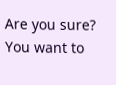Are you sure? You want to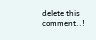delete this comment..!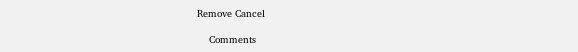Remove Cancel

    Comments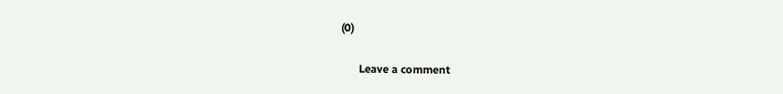(0)

      Leave a comment